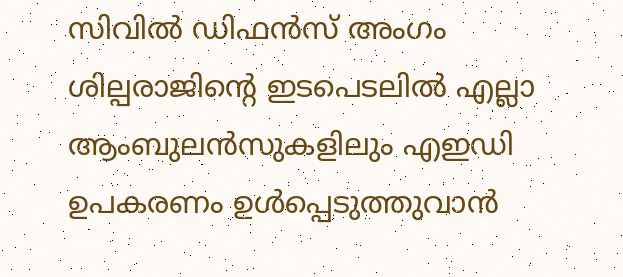സിവിൽ ഡിഫൻസ് അംഗം ശില്പരാജിന്റെ ഇടപെടലിൽ എല്ലാ ആംബുലൻസുകളിലും എഇഡി ഉപകരണം ഉൾപ്പെടുത്തുവാൻ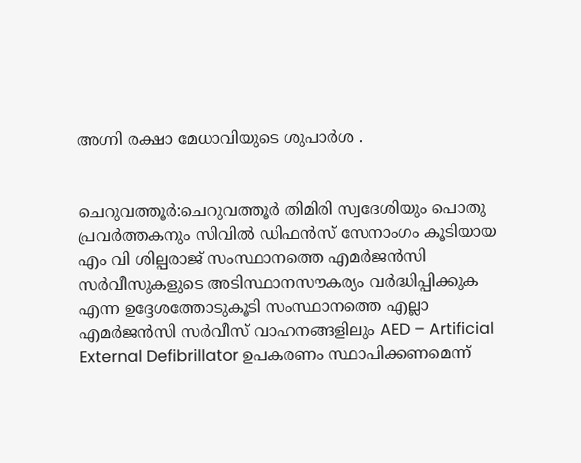അഗ്നി രക്ഷാ മേധാവിയുടെ ശുപാർശ .


ചെറുവത്തൂർ:ചെറുവത്തൂർ തിമിരി സ്വദേശിയും പൊതു പ്രവർത്തകനും സിവിൽ ഡിഫൻസ് സേനാംഗം കൂടിയായ എം വി ശില്പരാജ് സംസ്ഥാനത്തെ എമർജൻസി സർവീസുകളുടെ അടിസ്ഥാനസൗകര്യം വർദ്ധിപ്പിക്കുക എന്ന ഉദ്ദേശത്തോടുകൂടി സംസ്ഥാനത്തെ എല്ലാ എമർജൻസി സർവീസ് വാഹനങ്ങളിലും AED – Artificial External Defibrillator ഉപകരണം സ്ഥാപിക്കണമെന്ന്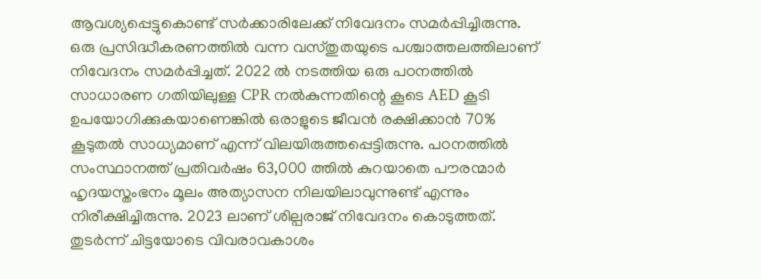ആവശ്യപ്പെട്ടുകൊണ്ട് സർക്കാരിലേക്ക് നിവേദനം സമർപ്പിച്ചിരുന്നു. ഒരു പ്രസിദ്ധീകരണത്തിൽ വന്ന വസ്തുതയുടെ പശ്ചാത്തലത്തിലാണ് നിവേദനം സമർപ്പിച്ചത്. 2022 ൽ നടത്തിയ ഒരു പഠനത്തിൽ സാധാരണ ഗതിയിലുള്ള CPR നൽകുന്നതിന്റെ കൂടെ AED കൂടി ഉപയോഗിക്കുകയാണെങ്കിൽ ഒരാളുടെ ജീവൻ രക്ഷിക്കാൻ 70% കൂടുതൽ സാധ്യമാണ് എന്ന് വിലയിരുത്തപ്പെട്ടിരുന്നു. പഠനത്തിൽ സംസ്ഥാനത്ത് പ്രതിവർഷം 63,000 ത്തിൽ കുറയാതെ പൗരന്മാർ ഹൃദയസ്തംഭനം മൂലം അത്യാസന നിലയിലാവുന്നുണ്ട് എന്നും നിരീക്ഷിച്ചിരുന്നു. 2023 ലാണ് ശില്പരാജ് നിവേദനം കൊടുത്തത്. തുടർന്ന് ചിട്ടയോടെ വിവരാവകാശം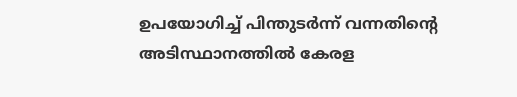ഉപയോഗിച്ച് പിന്തുടർന്ന് വന്നതിന്റെ അടിസ്ഥാനത്തിൽ കേരള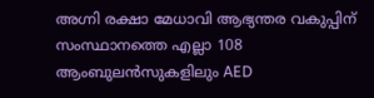അഗ്നി രക്ഷാ മേധാവി ആഭ്യന്തര വകുപ്പിന് സംസ്ഥാനത്തെ എല്ലാ 108 ആംബുലൻസുകളിലും AED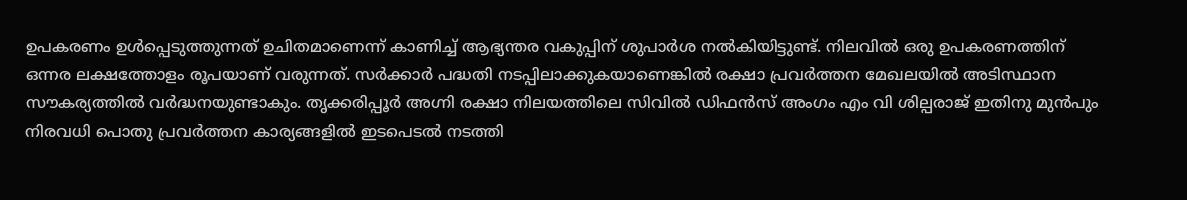ഉപകരണം ഉൾപ്പെടുത്തുന്നത് ഉചിതമാണെന്ന് കാണിച്ച് ആഭ്യന്തര വകുപ്പിന് ശുപാർശ നൽകിയിട്ടുണ്ട്. നിലവിൽ ഒരു ഉപകരണത്തിന് ഒന്നര ലക്ഷത്തോളം രൂപയാണ് വരുന്നത്. സർക്കാർ പദ്ധതി നടപ്പിലാക്കുകയാണെങ്കിൽ രക്ഷാ പ്രവർത്തന മേഖലയിൽ അടിസ്ഥാന സൗകര്യത്തിൽ വർദ്ധനയുണ്ടാകും. തൃക്കരിപ്പൂർ അഗ്നി രക്ഷാ നിലയത്തിലെ സിവിൽ ഡിഫൻസ് അംഗം എം വി ശില്പരാജ് ഇതിനു മുൻപും നിരവധി പൊതു പ്രവർത്തന കാര്യങ്ങളിൽ ഇടപെടൽ നടത്തി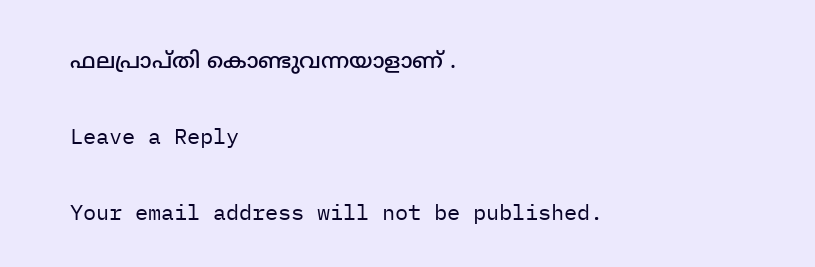ഫലപ്രാപ്തി കൊണ്ടുവന്നയാളാണ് .

Leave a Reply

Your email address will not be published.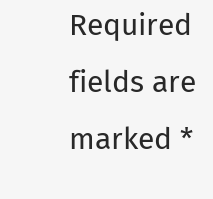Required fields are marked *